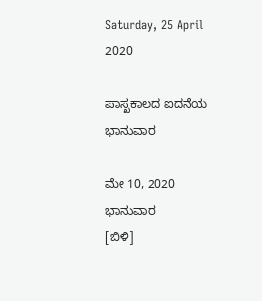Saturday, 25 April 2020

ಪಾಸ್ಖಕಾಲದ ಐದನೆಯ ಭಾನುವಾರ

ಮೇ 10, 2020 ಭಾನುವಾರ                                                                [ಬಿಳಿ]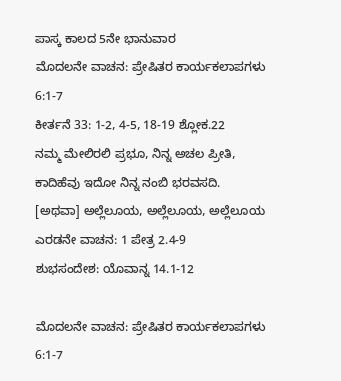ಪಾಸ್ಕ ಕಾಲದ 5ನೇ ಭಾನುವಾರ
ಮೊದಲನೇ ವಾಚನ: ಪ್ರೇಷಿತರ ಕಾರ್ಯಕಲಾಪಗಳು 6:1-7
ಕೀರ್ತನೆ 33: 1-2, 4-5, 18-19 ಶ್ಲೋಕ.22
ನಮ್ಮ ಮೇಲಿರಲಿ ಪ್ರಭೂ, ನಿನ್ನ ಅಚಲ ಪ್ರೀತಿ,
ಕಾದಿಹೆವು ಇದೋ ನಿನ್ನ ನಂಬಿ ಭರವಸದಿ.
[ಅಥವಾ] ಅಲ್ಲೆಲೂಯ, ಅಲ್ಲೆಲೂಯ, ಅಲ್ಲೆಲೂಯ
ಎರಡನೇ ವಾಚನ: 1 ಪೇತ್ರ 2.4-9
ಶುಭಸಂದೇಶ: ಯೊವಾನ್ನ 14.1-12

ಮೊದಲನೇ ವಾಚನ: ಪ್ರೇಷಿತರ ಕಾರ್ಯಕಲಾಪಗಳು 6:1-7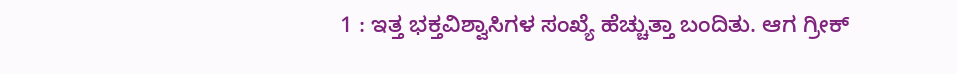1 : ಇತ್ತ ಭಕ್ತವಿಶ್ವಾಸಿಗಳ ಸಂಖ್ಯೆ ಹೆಚ್ಚುತ್ತಾ ಬಂದಿತು. ಆಗ ಗ್ರೀಕ್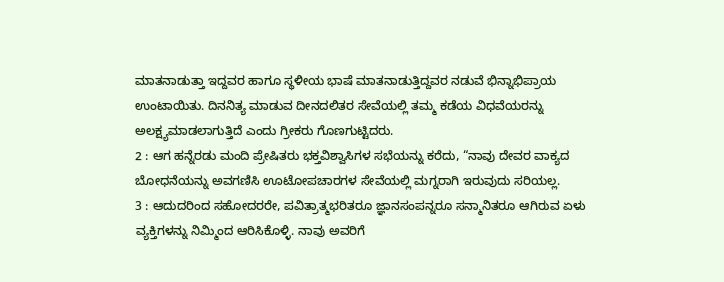ಮಾತನಾಡುತ್ತಾ ಇದ್ದವರ ಹಾಗೂ ಸ್ಥಳೀಯ ಭಾಷೆ ಮಾತನಾಡುತ್ತಿದ್ದವರ ನಡುವೆ ಭಿನ್ನಾಭಿಪ್ರಾಯ ಉಂಟಾಯಿತು. ದಿನನಿತ್ಯ ಮಾಡುವ ದೀನದಲಿತರ ಸೇವೆಯಲ್ಲಿ ತಮ್ಮ ಕಡೆಯ ವಿಧವೆಯರನ್ನು ಅಲಕ್ಷ್ಯಮಾಡಲಾಗುತ್ತಿದೆ ಎಂದು ಗ್ರೀಕರು ಗೊಣಗುಟ್ಟಿದರು.
2 : ಆಗ ಹನ್ನೆರಡು ಮಂದಿ ಪ್ರೇಷಿತರು ಭಕ್ತವಿಶ್ವಾಸಿಗಳ ಸಭೆಯನ್ನು ಕರೆದು, “ನಾವು ದೇವರ ವಾಕ್ಯದ ಬೋಧನೆಯನ್ನು ಅವಗಣಿಸಿ ಊಟೋಪಚಾರಗಳ ಸೇವೆಯಲ್ಲಿ ಮಗ್ನರಾಗಿ ಇರುವುದು ಸರಿಯಲ್ಲ.
3 : ಆದುದರಿಂದ ಸಹೋದರರೇ, ಪವಿತ್ರಾತ್ಮಭರಿತರೂ ಜ್ಞಾನಸಂಪನ್ನರೂ ಸನ್ಮಾನಿತರೂ ಆಗಿರುವ ಏಳು ವ್ಯಕ್ತಿಗಳನ್ನು ನಿಮ್ಮಿಂದ ಆರಿಸಿಕೊಳ್ಳಿ. ನಾವು ಅವರಿಗೆ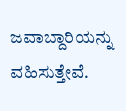ಜವಾಬ್ದಾರಿಯನ್ನು ವಹಿಸುತ್ತೇವೆ.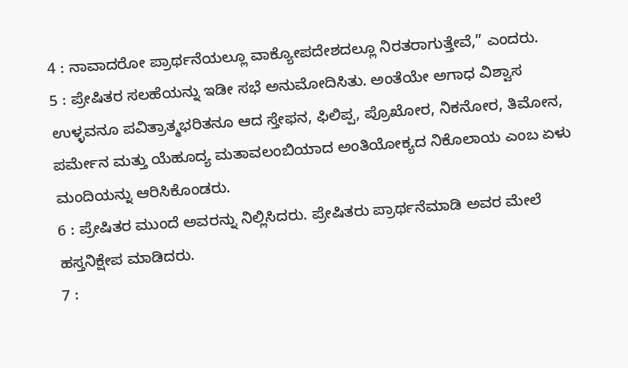4 : ನಾವಾದರೋ ಪ್ರಾರ್ಥನೆಯಲ್ಲೂ ವಾಕ್ಯೋಪದೇಶದಲ್ಲೂ ನಿರತರಾಗುತ್ತೇವೆ,” ಎಂದರು.
5 : ಪ್ರೇಷಿತರ ಸಲಹೆಯನ್ನು ಇಡೀ ಸಭೆ ಅನುಮೋದಿಸಿತು. ಅಂತೆಯೇ ಅಗಾಧ ವಿಶ್ವಾಸ ಉಳ್ಳವನೂ ಪವಿತ್ರಾತ್ಮಭರಿತನೂ ಆದ ಸ್ತೇಫನ, ಫಿಲಿಪ್ಪ, ಪ್ರೊಖೋರ, ನಿಕನೋರ, ತಿಮೋನ, ಪರ್ಮೇನ ಮತ್ತು ಯೆಹೂದ್ಯ ಮತಾವಲಂಬಿಯಾದ ಅಂತಿಯೋಕ್ಯದ ನಿಕೊಲಾಯ ಎಂಬ ಏಳು ಮಂದಿಯನ್ನು ಆರಿಸಿಕೊಂಡರು.
6 : ಪ್ರೇಷಿತರ ಮುಂದೆ ಅವರನ್ನು ನಿಲ್ಲಿಸಿದರು. ಪ್ರೇಷಿತರು ಪ್ರಾರ್ಥನೆಮಾಡಿ ಅವರ ಮೇಲೆ ಹಸ್ತನಿಕ್ಷೇಪ ಮಾಡಿದರು.
7 :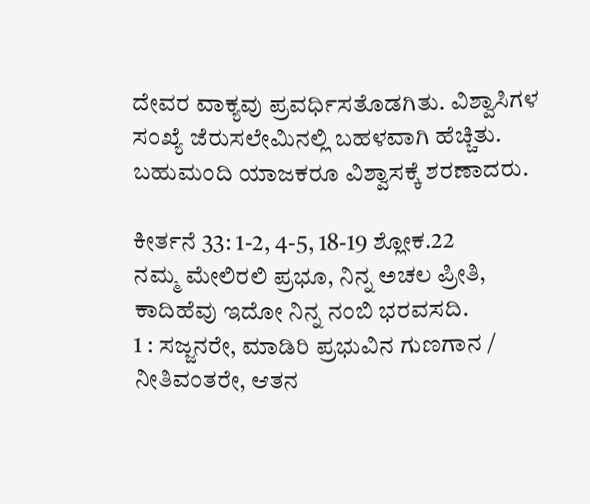ದೇವರ ವಾಕ್ಯವು ಪ್ರವರ್ಧಿಸತೊಡಗಿತು. ವಿಶ್ವಾಸಿಗಳ ಸಂಖ್ಯೆ ಜೆರುಸಲೇಮಿನಲ್ಲಿ ಬಹಳವಾಗಿ ಹೆಚ್ಚಿತು. ಬಹುಮಂದಿ ಯಾಜಕರೂ ವಿಶ್ವಾಸಕ್ಕೆ ಶರಣಾದರು.

ಕೀರ್ತನೆ 33: 1-2, 4-5, 18-19 ಶ್ಲೋಕ.22
ನಮ್ಮ ಮೇಲಿರಲಿ ಪ್ರಭೂ, ನಿನ್ನ ಅಚಲ ಪ್ರೀತಿ,
ಕಾದಿಹೆವು ಇದೋ ನಿನ್ನ ನಂಬಿ ಭರವಸದಿ.
1 : ಸಜ್ಜನರೇ, ಮಾಡಿರಿ ಪ್ರಭುವಿನ ಗುಣಗಾನ / ನೀತಿವಂತರೇ, ಆತನ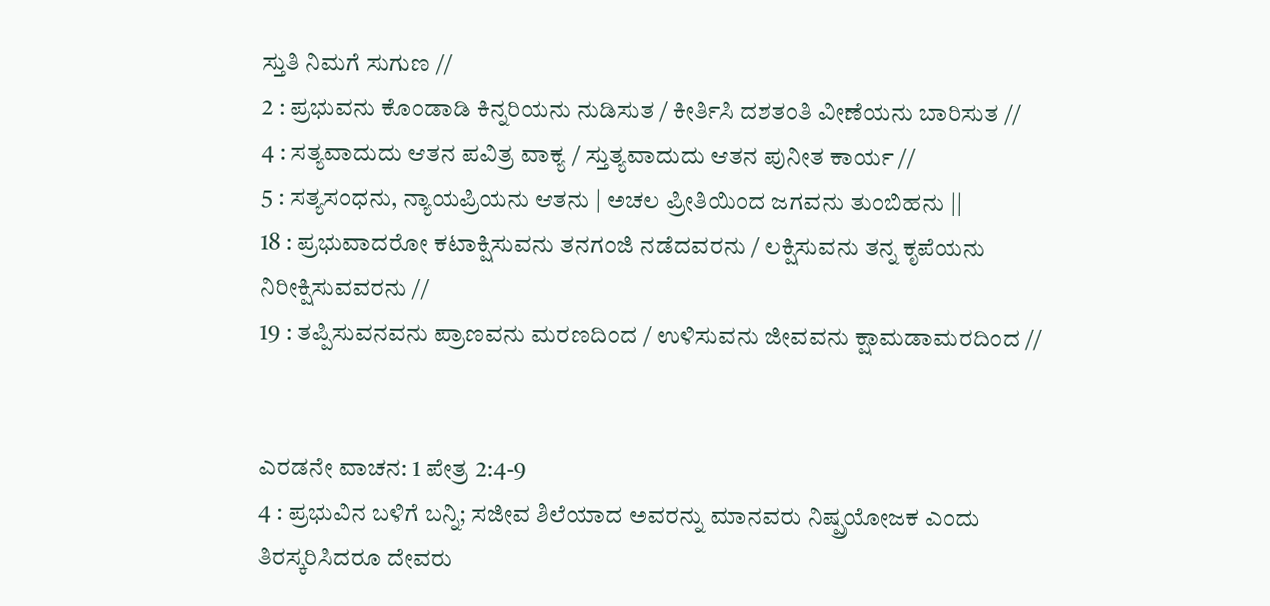ಸ್ತುತಿ ನಿಮಗೆ ಸುಗುಣ //
2 : ಪ್ರಭುವನು ಕೊಂಡಾಡಿ ಕಿನ್ನರಿಯನು ನುಡಿಸುತ / ಕೀರ್ತಿಸಿ ದಶತಂತಿ ವೀಣೆಯನು ಬಾರಿಸುತ //
4 : ಸತ್ಯವಾದುದು ಆತನ ಪವಿತ್ರ ವಾಕ್ಯ / ಸ್ತುತ್ಯವಾದುದು ಆತನ ಪುನೀತ ಕಾರ್ಯ //
5 : ಸತ್ಯಸಂಧನು, ನ್ಯಾಯಪ್ರಿಯನು ಆತನು | ಅಚಲ ಪ್ರೀತಿಯಿಂದ ಜಗವನು ತುಂಬಿಹನು ||
18 : ಪ್ರಭುವಾದರೋ ಕಟಾಕ್ಷಿಸುವನು ತನಗಂಜಿ ನಡೆದವರನು / ಲಕ್ಷಿಸುವನು ತನ್ನ ಕೃಪೆಯನು ನಿರೀಕ್ಷಿಸುವವರನು //
19 : ತಪ್ಪಿಸುವನವನು ಪ್ರಾಣವನು ಮರಣದಿಂದ / ಉಳಿಸುವನು ಜೀವವನು ಕ್ಷಾಮಡಾಮರದಿಂದ //


ಎರಡನೇ ವಾಚನ: 1 ಪೇತ್ರ 2:4-9
4 : ಪ್ರಭುವಿನ ಬಳಿಗೆ ಬನ್ನಿ; ಸಜೀವ ಶಿಲೆಯಾದ ಅವರನ್ನು ಮಾನವರು ನಿಷ್ಪ್ರಯೋಜಕ ಎಂದು ತಿರಸ್ಕರಿಸಿದರೂ ದೇವರು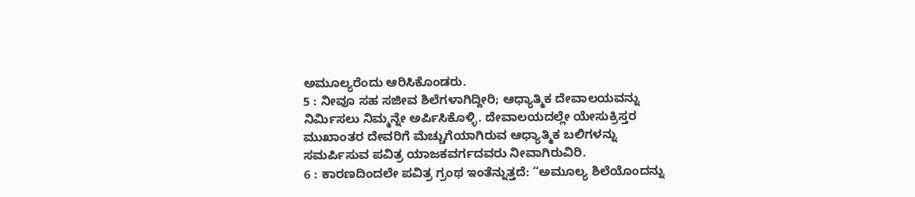ಅಮೂಲ್ಯರೆಂದು ಆರಿಸಿಕೊಂಡರು.
5 : ನೀವೂ ಸಹ ಸಜೀವ ಶಿಲೆಗಳಾಗಿದ್ದೀರಿ; ಆಧ್ಯಾತ್ಮಿಕ ದೇವಾಲಯವನ್ನು ನಿರ್ಮಿಸಲು ನಿಮ್ಮನ್ನೇ ಅರ್ಪಿಸಿಕೊಳ್ಳಿ. ದೇವಾಲಯದಲ್ಲೇ ಯೇಸುಕ್ರಿಸ್ತರ ಮುಖಾಂತರ ದೇವರಿಗೆ ಮೆಚ್ಚುಗೆಯಾಗಿರುವ ಆಧ್ಯಾತ್ಮಿಕ ಬಲಿಗಳನ್ನು ಸಮರ್ಪಿಸುವ ಪವಿತ್ರ ಯಾಜಕವರ್ಗದವರು ನೀವಾಗಿರುವಿರಿ.
6 : ಕಾರಣದಿಂದಲೇ ಪವಿತ್ರ ಗ್ರಂಥ ಇಂತೆನ್ನುತ್ತದೆ: “ಅಮೂಲ್ಯ ಶಿಲೆಯೊಂದನ್ನು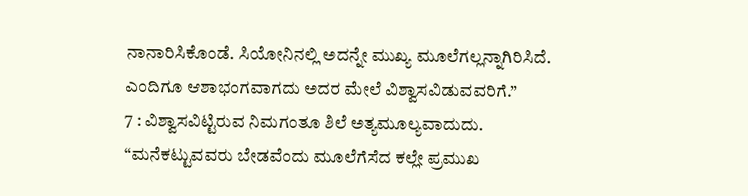ನಾನಾರಿಸಿಕೊಂಡೆ. ಸಿಯೋನಿನಲ್ಲಿ ಅದನ್ನೇ ಮುಖ್ಯ ಮೂಲೆಗಲ್ಲನ್ನಾಗಿರಿಸಿದೆ. ಎಂದಿಗೂ ಆಶಾಭಂಗವಾಗದು ಅದರ ಮೇಲೆ ವಿಶ್ವಾಸವಿಡುವವರಿಗೆ.”
7 : ವಿಶ್ವಾಸವಿಟ್ಟಿರುವ ನಿಮಗಂತೂ ಶಿಲೆ ಅತ್ಯಮೂಲ್ಯವಾದುದು. “ಮನೆಕಟ್ಟುವವರು ಬೇಡವೆಂದು ಮೂಲೆಗೆಸೆದ ಕಲ್ಲೇ ಪ್ರಮುಖ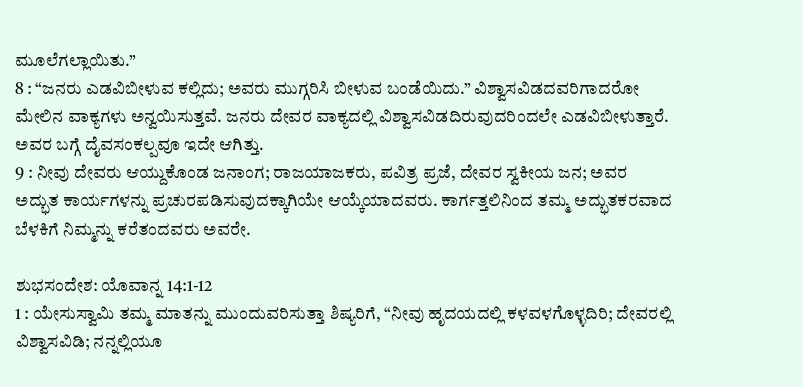ಮೂಲೆಗಲ್ಲಾಯಿತು.”
8 : “ಜನರು ಎಡವಿಬೀಳುವ ಕಲ್ಲಿದು; ಅವರು ಮುಗ್ಗರಿಸಿ ಬೀಳುವ ಬಂಡೆಯಿದು.” ವಿಶ್ವಾಸವಿಡದವರಿಗಾದರೋ ಮೇಲಿನ ವಾಕ್ಯಗಳು ಅನ್ವಯಿಸುತ್ತವೆ. ಜನರು ದೇವರ ವಾಕ್ಯದಲ್ಲಿ ವಿಶ್ವಾಸವಿಡದಿರುವುದರಿಂದಲೇ ಎಡವಿಬೀಳುತ್ತಾರೆ. ಅವರ ಬಗ್ಗೆ ದೈವಸಂಕಲ್ಪವೂ ಇದೇ ಆಗಿತ್ತು.
9 : ನೀವು ದೇವರು ಆಯ್ದುಕೊಂಡ ಜನಾಂಗ; ರಾಜಯಾಜಕರು, ಪವಿತ್ರ ಪ್ರಜೆ, ದೇವರ ಸ್ವಕೀಯ ಜನ; ಅವರ ಅದ್ಭುತ ಕಾರ್ಯಗಳನ್ನು ಪ್ರಚುರಪಡಿಸುವುದಕ್ಕಾಗಿಯೇ ಆಯ್ಕೆಯಾದವರು. ಕಾರ್ಗತ್ತಲಿನಿಂದ ತಮ್ಮ ಅದ್ಭುತಕರವಾದ ಬೆಳಕಿಗೆ ನಿಮ್ಮನ್ನು ಕರೆತಂದವರು ಅವರೇ.

ಶುಭಸಂದೇಶ: ಯೊವಾನ್ನ 14:1-12
1 : ಯೇಸುಸ್ವಾಮಿ ತಮ್ಮ ಮಾತನ್ನು ಮುಂದುವರಿಸುತ್ತಾ ಶಿಷ್ಯರಿಗೆ, “ನೀವು ಹೃದಯದಲ್ಲಿ ಕಳವಳಗೊಳ್ಳದಿರಿ; ದೇವರಲ್ಲಿ ವಿಶ್ವಾಸವಿಡಿ; ನನ್ನಲ್ಲಿಯೂ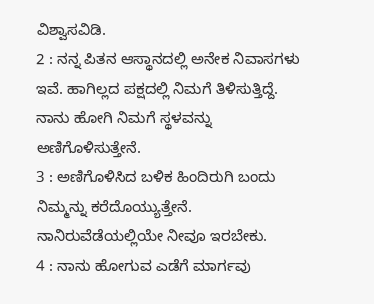ವಿಶ್ವಾಸವಿಡಿ.
2 : ನನ್ನ ಪಿತನ ಆಸ್ಥಾನದಲ್ಲಿ ಅನೇಕ ನಿವಾಸಗಳು ಇವೆ. ಹಾಗಿಲ್ಲದ ಪಕ್ಷದಲ್ಲಿ ನಿಮಗೆ ತಿಳಿಸುತ್ತಿದ್ದೆ. ನಾನು ಹೋಗಿ ನಿಮಗೆ ಸ್ಥಳವನ್ನು ಅಣಿಗೊಳಿಸುತ್ತೇನೆ.
3 : ಅಣಿಗೊಳಿಸಿದ ಬಳಿಕ ಹಿಂದಿರುಗಿ ಬಂದು ನಿಮ್ಮನ್ನು ಕರೆದೊಯ್ಯುತ್ತೇನೆ. ನಾನಿರುವೆಡೆಯಲ್ಲಿಯೇ ನೀವೂ ಇರಬೇಕು.
4 : ನಾನು ಹೋಗುವ ಎಡೆಗೆ ಮಾರ್ಗವು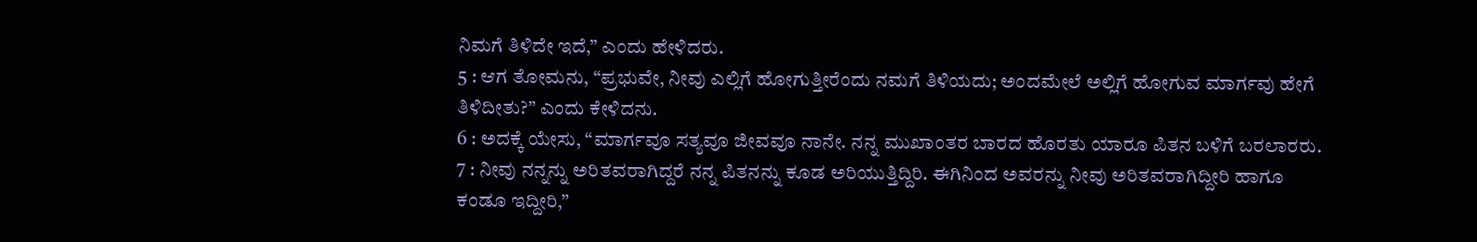ನಿಮಗೆ ತಿಳಿದೇ ಇದೆ,” ಎಂದು ಹೇಳಿದರು.
5 : ಆಗ ತೋಮನು, “ಪ್ರಭುವೇ, ನೀವು ಎಲ್ಲಿಗೆ ಹೋಗುತ್ತೀರೆಂದು ನಮಗೆ ತಿಳಿಯದು; ಅಂದಮೇಲೆ ಅಲ್ಲಿಗೆ ಹೋಗುವ ಮಾರ್ಗವು ಹೇಗೆ ತಿಳಿದೀತು?” ಎಂದು ಕೇಳಿದನು.
6 : ಅದಕ್ಕೆ ಯೇಸು, “ಮಾರ್ಗವೂ ಸತ್ಯವೂ ಜೀವವೂ ನಾನೇ. ನನ್ನ ಮುಖಾಂತರ ಬಾರದ ಹೊರತು ಯಾರೂ ಪಿತನ ಬಳಿಗೆ ಬರಲಾರರು.
7 : ನೀವು ನನ್ನನ್ನು ಅರಿತವರಾಗಿದ್ದರೆ ನನ್ನ ಪಿತನನ್ನು ಕೂಡ ಅರಿಯುತ್ತಿದ್ದಿರಿ. ಈಗಿನಿಂದ ಅವರನ್ನು ನೀವು ಅರಿತವರಾಗಿದ್ದೀರಿ ಹಾಗೂ ಕಂಡೂ ಇದ್ದೀರಿ,”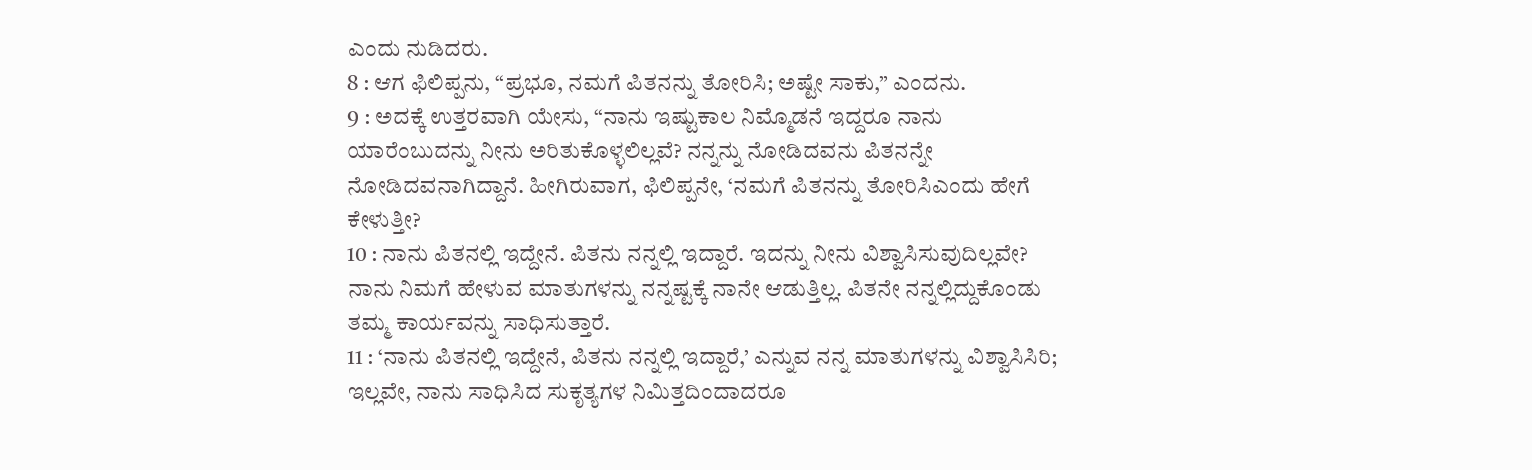ಎಂದು ನುಡಿದರು.
8 : ಆಗ ಫಿಲಿಪ್ಪನು, “ಪ್ರಭೂ, ನಮಗೆ ಪಿತನನ್ನು ತೋರಿಸಿ; ಅಷ್ಟೇ ಸಾಕು,” ಎಂದನು.
9 : ಅದಕ್ಕೆ ಉತ್ತರವಾಗಿ ಯೇಸು, “ನಾನು ಇಷ್ಟುಕಾಲ ನಿಮ್ಮೊಡನೆ ಇದ್ದರೂ ನಾನು ಯಾರೆಂಬುದನ್ನು ನೀನು ಅರಿತುಕೊಳ್ಳಲಿಲ್ಲವೆ? ನನ್ನನ್ನು ನೋಡಿದವನು ಪಿತನನ್ನೇ ನೋಡಿದವನಾಗಿದ್ದಾನೆ. ಹೀಗಿರುವಾಗ, ಫಿಲಿಪ್ಪನೇ, ‘ನಮಗೆ ಪಿತನನ್ನು ತೋರಿಸಿಎಂದು ಹೇಗೆ ಕೇಳುತ್ತೀ?
10 : ನಾನು ಪಿತನಲ್ಲಿ ಇದ್ದೇನೆ. ಪಿತನು ನನ್ನಲ್ಲಿ ಇದ್ದಾರೆ. ಇದನ್ನು ನೀನು ವಿಶ್ವಾಸಿಸುವುದಿಲ್ಲವೇ? ನಾನು ನಿಮಗೆ ಹೇಳುವ ಮಾತುಗಳನ್ನು ನನ್ನಷ್ಟಕ್ಕೆ ನಾನೇ ಆಡುತ್ತಿಲ್ಲ. ಪಿತನೇ ನನ್ನಲ್ಲಿದ್ದುಕೊಂಡು ತಮ್ಮ ಕಾರ್ಯವನ್ನು ಸಾಧಿಸುತ್ತಾರೆ.
11 : ‘ನಾನು ಪಿತನಲ್ಲಿ ಇದ್ದೇನೆ, ಪಿತನು ನನ್ನಲ್ಲಿ ಇದ್ದಾರೆ,’ ಎನ್ನುವ ನನ್ನ ಮಾತುಗಳನ್ನು ವಿಶ್ವಾಸಿಸಿರಿ; ಇಲ್ಲವೇ, ನಾನು ಸಾಧಿಸಿದ ಸುಕೃತ್ಯಗಳ ನಿಮಿತ್ತದಿಂದಾದರೂ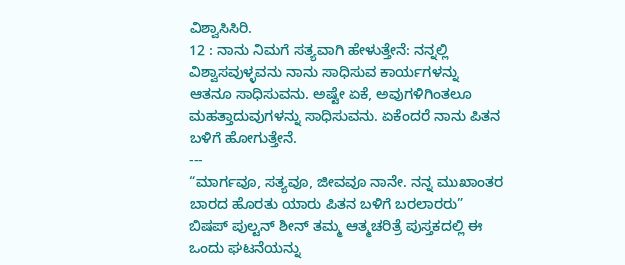ವಿಶ್ವಾಸಿಸಿರಿ.
12 : ನಾನು ನಿಮಗೆ ಸತ್ಯವಾಗಿ ಹೇಳುತ್ತೇನೆ: ನನ್ನಲ್ಲಿ ವಿಶ್ವಾಸವುಳ್ಳವನು ನಾನು ಸಾಧಿಸುವ ಕಾರ್ಯಗಳನ್ನು ಆತನೂ ಸಾಧಿಸುವನು. ಅಷ್ಟೇ ಏಕೆ, ಅವುಗಳಿಗಿಂತಲೂ ಮಹತ್ತಾದುವುಗಳನ್ನು ಸಾಧಿಸುವನು. ಏಕೆಂದರೆ ನಾನು ಪಿತನ ಬಳಿಗೆ ಹೋಗುತ್ತೇನೆ.
---
“ಮಾರ್ಗವೂ, ಸತ್ಯವೂ, ಜೀವವೂ ನಾನೇ. ನನ್ನ ಮುಖಾಂತರ ಬಾರದ ಹೊರತು ಯಾರು ಪಿತನ ಬಳಿಗೆ ಬರಲಾರರು”
ಬಿಷಪ್ ಪುಲ್ಟನ್ ಶೀನ್ ತಮ್ಮ ಆತ್ಮಚರಿತ್ರೆ ಪುಸ್ತಕದಲ್ಲಿ ಈ ಒಂದು ಘಟನೆಯನ್ನು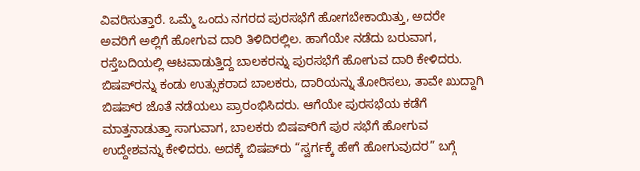ವಿವರಿಸುತ್ತಾರೆ. ಒಮ್ಮೆ ಒಂದು ನಗರದ ಪುರಸಭೆಗೆ ಹೋಗಬೇಕಾಯಿತ್ತು, ಅದರೇ ಅವರಿಗೆ ಅಲ್ಲಿಗೆ ಹೋಗುವ ದಾರಿ ತಿಳಿದಿರಲ್ಲಿಲ. ಹಾಗೆಯೇ ನಡೆದು ಬರುವಾಗ, ರಸ್ತೆಬದಿಯಲ್ಲಿ ಆಟವಾಡುತ್ತಿದ್ದ ಬಾಲಕರನ್ನು ಪುರಸಭೆಗೆ ಹೋಗುವ ದಾರಿ ಕೇಳಿದರು. ಬಿಷಪ್‍ರನ್ನು ಕಂಡು ಉತ್ಸುಕರಾದ ಬಾಲಕರು, ದಾರಿಯನ್ನು ತೋರಿಸಲು, ತಾವೇ ಖುದ್ದಾಗಿ ಬಿಷಪ್‍ರ ಜೊತೆ ನಡೆಯಲು ಪ್ರಾರಂಭಿಸಿದರು. ಆಗೆಯೇ ಪುರಸಭೆಯ ಕಡೆಗೆ ಮಾತ್ತನಾಡುತ್ತಾ ಸಾಗುವಾಗ, ಬಾಲಕರು ಬಿಷಪ್‍ರಿಗೆ ಪುರ ಸಭೆಗೆ ಹೋಗುವ ಉದ್ದೇಶವನ್ನು ಕೇಳಿದರು. ಅದಕ್ಕೆ ಬಿಷಪ್‍ರು “ಸ್ವರ್ಗಕ್ಕೆ ಹೇಗೆ ಹೋಗುವುದರ” ಬಗ್ಗೆ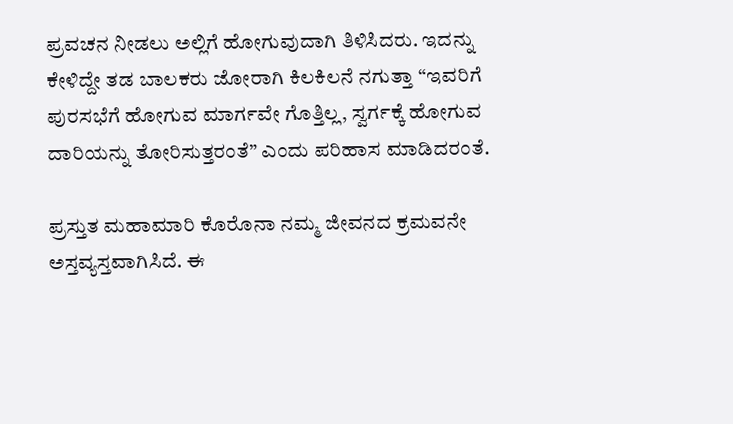ಪ್ರವಚನ ನೀಡಲು ಅಲ್ಲಿಗೆ ಹೋಗುವುದಾಗಿ ತಿಳಿಸಿದರು. ಇದನ್ನು ಕೇಳಿದ್ದೇ ತಡ ಬಾಲಕರು ಜೋರಾಗಿ ಕಿಲಕಿಲನೆ ನಗುತ್ತಾ “ಇವರಿಗೆ ಪುರಸಭೆಗೆ ಹೋಗುವ ಮಾರ್ಗವೇ ಗೊತ್ತಿಲ್ಲ, ಸ್ವರ್ಗಕ್ಕೆ ಹೋಗುವ ದಾರಿಯನ್ನು ತೋರಿಸುತ್ತರಂತೆ” ಎಂದು ಪರಿಹಾಸ ಮಾಡಿದರಂತೆ.

ಪ್ರಸ್ತುತ ಮಹಾಮಾರಿ ಕೊರೊನಾ ನಮ್ಮ ಜೀವನದ ಕ್ರಮವನೇ ಅಸ್ತವ್ಯಸ್ತವಾಗಿಸಿದೆ. ಈ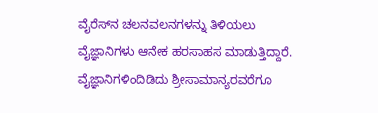ವೈರೆಸ್‍ನ ಚಲನವಲನಗಳನ್ನು ತಿಳಿಯಲು ವೈಜ್ಞಾನಿಗಳು ಆನೇಕ ಹರಸಾಹಸ ಮಾಡುತ್ತಿದ್ದಾರೆ. ವೈಜ್ಞಾನಿಗಳಿಂದಿಡಿದು ಶ್ರೀಸಾಮಾನ್ಯರವರೆಗೂ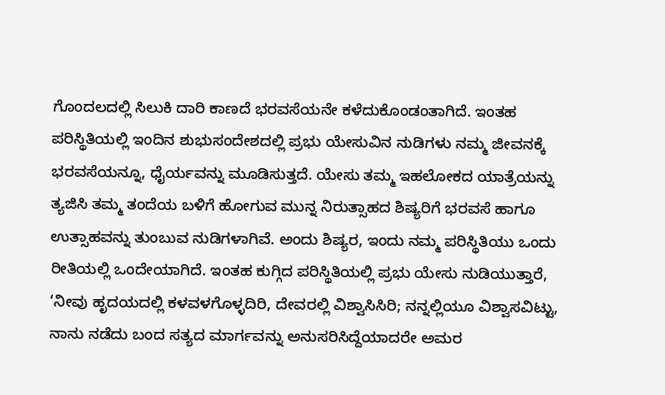ಗೊಂದಲದಲ್ಲಿ ಸಿಲುಕಿ ದಾರಿ ಕಾಣದೆ ಭರವಸೆಯನೇ ಕಳೆದುಕೊಂಡಂತಾಗಿದೆ. ಇಂತಹ ಪರಿಸ್ಥಿತಿಯಲ್ಲಿ ಇಂದಿನ ಶುಭುಸಂದೇಶದಲ್ಲಿ ಪ್ರಭು ಯೇಸುವಿನ ನುಡಿಗಳು ನಮ್ಮ ಜೀವನಕ್ಕೆ ಭರವಸೆಯನ್ನೂ, ಧೈರ್ಯವನ್ನು ಮೂಡಿಸುತ್ತದೆ. ಯೇಸು ತಮ್ಮ ಇಹಲೋಕದ ಯಾತ್ರೆಯನ್ನು ತ್ಯಜಿಸಿ ತಮ್ಮ ತಂದೆಯ ಬಳಿಗೆ ಹೋಗುವ ಮುನ್ನ ನಿರುತ್ಸಾಹದ ಶಿಷ್ಯರಿಗೆ ಭರವಸೆ ಹಾಗೂ ಉತ್ಸಾಹವನ್ನು ತುಂಬುವ ನುಡಿಗಳಾಗಿವೆ. ಅಂದು ಶಿಷ್ಯರ, ಇಂದು ನಮ್ಮ ಪರಿಸ್ಥಿತಿಯು ಒಂದು ರೀತಿಯಲ್ಲಿ ಒಂದೇಯಾಗಿದೆ. ಇಂತಹ ಕುಗ್ಗಿದ ಪರಿಸ್ಥಿತಿಯಲ್ಲಿ ಪ್ರಭು ಯೇಸು ನುಡಿಯುತ್ತಾರೆ, ‘ನೀವು ಹೃದಯದಲ್ಲಿ ಕಳವಳಗೊಳ್ಳದಿರಿ, ದೇವರಲ್ಲಿ ವಿಶ್ವಾಸಿಸಿರಿ; ನನ್ನಲ್ಲಿಯೂ ವಿಶ್ವಾಸವಿಟ್ಟು, ನಾನು ನಡೆದು ಬಂದ ಸತ್ಯದ ಮಾರ್ಗವನ್ನು ಅನುಸರಿಸಿದ್ದೆಯಾದರೇ ಅಮರ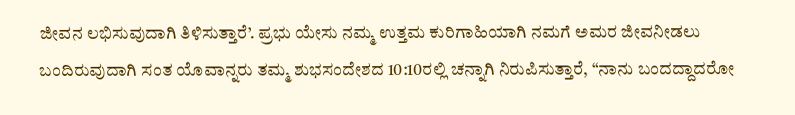ಜೀವನ ಲಭಿಸುವುದಾಗಿ ತಿಳಿಸುತ್ತಾರೆ’. ಪ್ರಭು ಯೇಸು ನಮ್ಮ ಉತ್ತಮ ಕುರಿಗಾಹಿಯಾಗಿ ನಮಗೆ ಅಮರ ಜೀವನೀಡಲು ಬಂದಿರುವುದಾಗಿ ಸಂತ ಯೊವಾನ್ನರು ತಮ್ಮ ಶುಭಸಂದೇಶದ 10:10ರಲ್ಲಿ ಚನ್ನಾಗಿ ನಿರುಪಿಸುತ್ತಾರೆ, “ನಾನು ಬಂದದ್ದಾದರೋ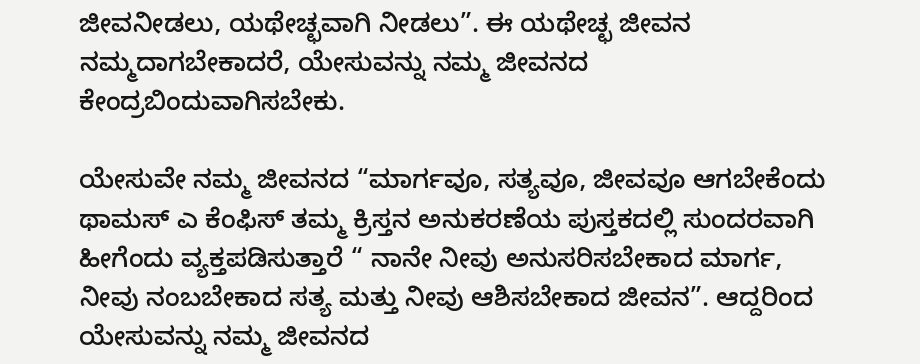ಜೀವನೀಡಲು, ಯಥೇಚ್ಛವಾಗಿ ನೀಡಲು”. ಈ ಯಥೇಚ್ಛ ಜೀವನ ನಮ್ಮದಾಗಬೇಕಾದರೆ, ಯೇಸುವನ್ನು ನಮ್ಮ ಜೀವನದ ಕೇಂದ್ರಬಿಂದುವಾಗಿಸಬೇಕು.

ಯೇಸುವೇ ನಮ್ಮ ಜೀವನದ “ಮಾರ್ಗವೂ, ಸತ್ಯವೂ, ಜೀವವೂ ಆಗಬೇಕೆಂದು ಥಾಮಸ್ ಎ ಕೆಂಫಿಸ್ ತಮ್ಮ ಕ್ರಿಸ್ತನ ಅನುಕರಣೆಯ ಪುಸ್ತಕದಲ್ಲಿ ಸುಂದರವಾಗಿ ಹೀಗೆಂದು ವ್ಯಕ್ತಪಡಿಸುತ್ತಾರೆ “ ನಾನೇ ನೀವು ಅನುಸರಿಸಬೇಕಾದ ಮಾರ್ಗ, ನೀವು ನಂಬಬೇಕಾದ ಸತ್ಯ ಮತ್ತು ನೀವು ಆಶಿಸಬೇಕಾದ ಜೀವನ”. ಆದ್ದರಿಂದ ಯೇಸುವನ್ನು ನಮ್ಮ ಜೀವನದ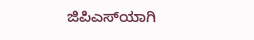ಜಿಪಿಎಸ್‍ಯಾಗಿ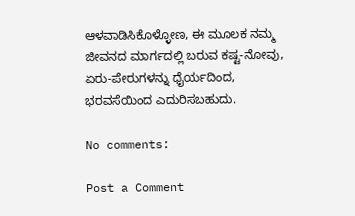ಆಳವಾಡಿಸಿಕೊಳ್ಳೋಣ, ಈ ಮೂಲಕ ನಮ್ಮ ಜೀವನದ ಮಾರ್ಗದಲ್ಲಿ ಬರುವ ಕಷ್ಟ-ನೋವು, ಏರು-ಪೇರುಗಳನ್ನು ಧೈರ್ಯದಿಂದ, ಭರವಸೆಯಿಂದ ಎದುರಿಸಬಹುದು.

No comments:

Post a Comment